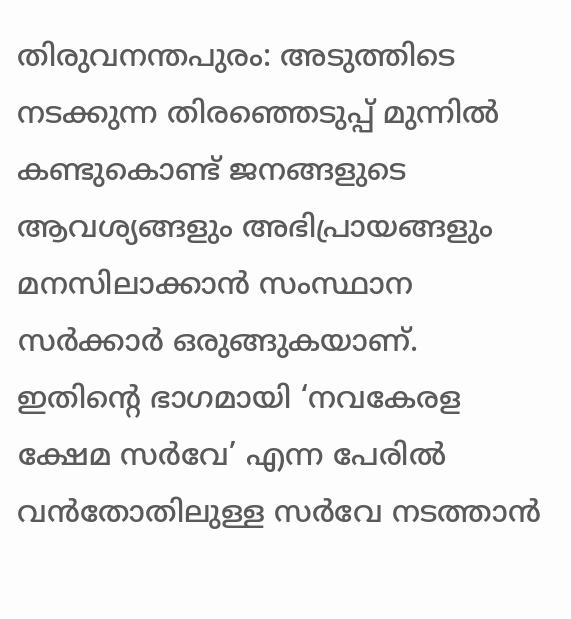തിരുവനന്തപുരം: അടുത്തിടെ നടക്കുന്ന തിരഞ്ഞെടുപ്പ് മുന്നിൽ കണ്ടുകൊണ്ട് ജനങ്ങളുടെ ആവശ്യങ്ങളും അഭിപ്രായങ്ങളും മനസിലാക്കാൻ സംസ്ഥാന സർക്കാർ ഒരുങ്ങുകയാണ്. ഇതിന്റെ ഭാഗമായി ‘നവകേരള ക്ഷേമ സർവേ’ എന്ന പേരിൽ വൻതോതിലുള്ള സർവേ നടത്താൻ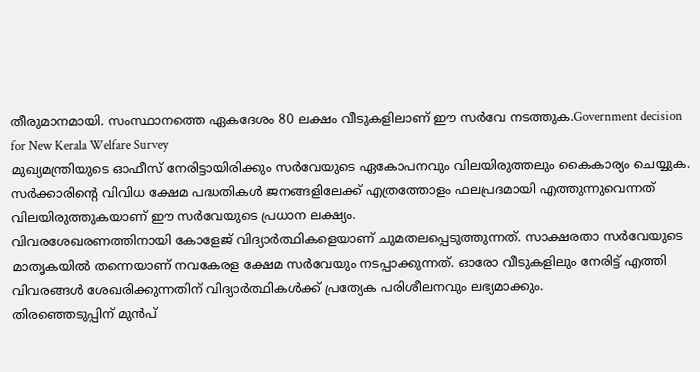തീരുമാനമായി. സംസ്ഥാനത്തെ ഏകദേശം 80 ലക്ഷം വീടുകളിലാണ് ഈ സർവേ നടത്തുക.Government decision for New Kerala Welfare Survey
മുഖ്യമന്ത്രിയുടെ ഓഫീസ് നേരിട്ടായിരിക്കും സർവേയുടെ ഏകോപനവും വിലയിരുത്തലും കൈകാര്യം ചെയ്യുക. സർക്കാരിന്റെ വിവിധ ക്ഷേമ പദ്ധതികൾ ജനങ്ങളിലേക്ക് എത്രത്തോളം ഫലപ്രദമായി എത്തുന്നുവെന്നത് വിലയിരുത്തുകയാണ് ഈ സർവേയുടെ പ്രധാന ലക്ഷ്യം.
വിവരശേഖരണത്തിനായി കോളേജ് വിദ്യാർത്ഥികളെയാണ് ചുമതലപ്പെടുത്തുന്നത്. സാക്ഷരതാ സർവേയുടെ മാതൃകയിൽ തന്നെയാണ് നവകേരള ക്ഷേമ സർവേയും നടപ്പാക്കുന്നത്. ഓരോ വീടുകളിലും നേരിട്ട് എത്തി വിവരങ്ങൾ ശേഖരിക്കുന്നതിന് വിദ്യാർത്ഥികൾക്ക് പ്രത്യേക പരിശീലനവും ലഭ്യമാക്കും.
തിരഞ്ഞെടുപ്പിന് മുൻപ്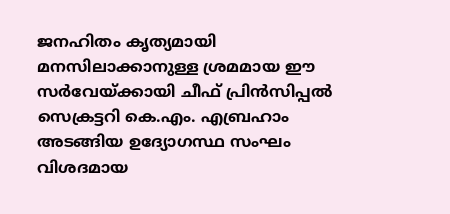ജനഹിതം കൃത്യമായി മനസിലാക്കാനുള്ള ശ്രമമായ ഈ സർവേയ്ക്കായി ചീഫ് പ്രിൻസിപ്പൽ സെക്രട്ടറി കെ.എം. എബ്രഹാം അടങ്ങിയ ഉദ്യോഗസ്ഥ സംഘം വിശദമായ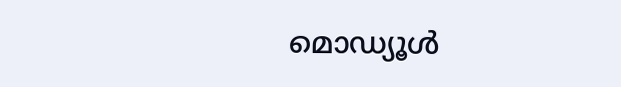മൊഡ്യൂൾ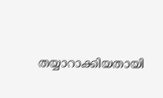തയ്യാറാക്കിയതായി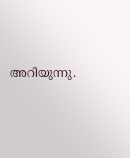അറിയുന്നു.